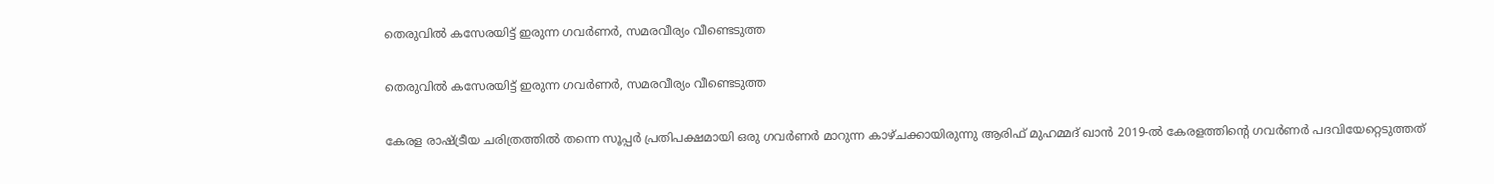തെരുവിൽ കസേരയിട്ട് ഇരുന്ന ഗവർണർ, സമരവീര്യം വീണ്ടെടുത്ത

തെരുവിൽ കസേരയിട്ട് ഇരുന്ന ഗവർണർ, സമരവീര്യം വീണ്ടെടുത്ത

കേരള രാഷ്ട്രീയ ചരിത്രത്തിൽ തന്നെ സൂപ്പർ പ്രതിപക്ഷമായി ഒരു ഗവർണർ മാറുന്ന കാഴ്ചക്കായിരുന്നു ആരിഫ് മുഹമ്മദ് ഖാൻ 2019-ൽ കേരളത്തിന്റെ ഗവർണർ പദവിയേറ്റെടുത്തത്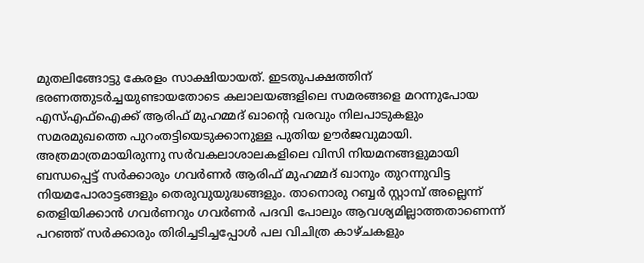മുതലിങ്ങോട്ടു കേരളം സാക്ഷിയായത്. ഇടതുപക്ഷത്തിന് ഭരണത്തുടർച്ചയുണ്ടായതോടെ കലാലയങ്ങളിലെ സമരങ്ങളെ മറന്നുപോയ എസ്എഫ്ഐക്ക് ആരിഫ് മുഹമ്മദ് ഖാന്റെ വരവും നിലപാടുകളും സമരമുഖത്തെ പുറംതട്ടിയെടുക്കാനുള്ള പുതിയ ഊർജവുമായി. അത്രമാത്രമായിരുന്നു സർവകലാശാലകളിലെ വിസി നിയമനങ്ങളുമായി ബന്ധപ്പെട്ട് സർക്കാരും ഗവർണർ ആരിഫ് മുഹമ്മദ് ഖാനും തുറന്നുവിട്ട നിയമപോരാട്ടങ്ങളും തെരുവുയുദ്ധങ്ങളും. താനൊരു റബ്ബർ സ്റ്റാമ്പ് അല്ലെന്ന് തെളിയിക്കാൻ ഗവർണറും ഗവർണർ പദവി പോലും ആവശ്യമില്ലാത്തതാണെന്ന് പറഞ്ഞ് സർക്കാരും തിരിച്ചടിച്ചപ്പോൾ പല വിചിത്ര കാഴ്ചകളും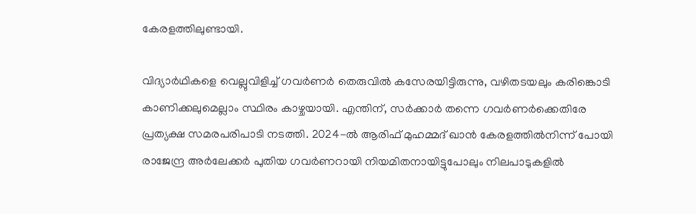കേരളത്തിലുണ്ടായി.

വിദ്യാർഥികളെ വെല്ലുവിളിച്ച് ഗവർണർ തെരുവിൽ കസേരയിട്ടിരുന്നു, വഴിതടയലും കരിങ്കൊടി കാണിക്കലുമെല്ലാം സ്ഥിരം കാഴ്ചയായി. എന്തിന്, സർക്കാർ തന്നെ ഗവർണർക്കെതിരേ പ്രത്യക്ഷ സമരപരിപാടി നടത്തി. 2024-ൽ ആരിഫ് മുഹമ്മദ് ഖാൻ കേരളത്തിൽനിന്ന് പോയി രാജേന്ദ്ര അർലേക്കർ പുതിയ ഗവർണറായി നിയമിതനായിട്ടുപോലും നിലപാടുകളിൽ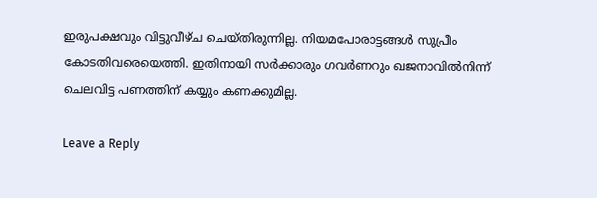ഇരുപക്ഷവും വിട്ടുവീഴ്ച ചെയ്തിരുന്നില്ല. നിയമപോരാട്ടങ്ങൾ സുപ്രീം കോടതിവരെയെത്തി. ഇതിനായി സർക്കാരും ഗവർണറും ഖജനാവിൽനിന്ന് ചെലവിട്ട പണത്തിന് കയ്യും കണക്കുമില്ല.

Leave a Reply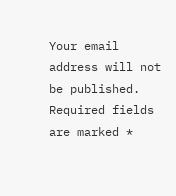Your email address will not be published. Required fields are marked *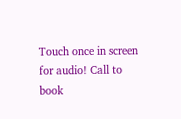Touch once in screen for audio! Call to book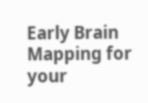Early Brain Mapping for your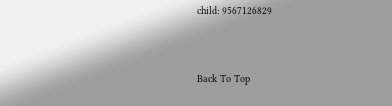child: 9567126829



Back To Top